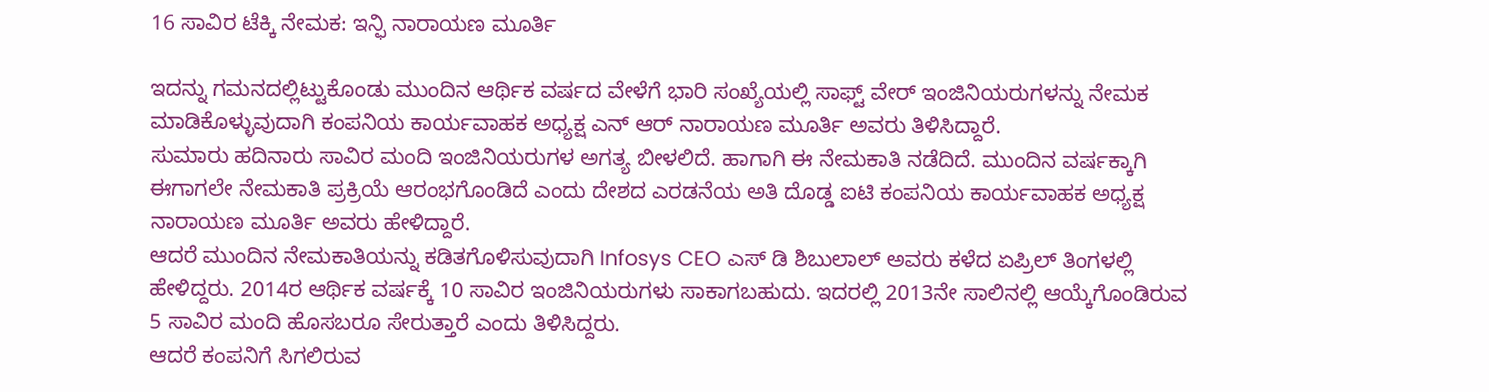16 ಸಾವಿರ ಟೆಕ್ಕಿ ನೇಮಕ: ಇನ್ಫಿ ನಾರಾಯಣ ಮೂರ್ತಿ

ಇದನ್ನು ಗಮನದಲ್ಲಿಟ್ಟುಕೊಂಡು ಮುಂದಿನ ಆರ್ಥಿಕ ವರ್ಷದ ವೇಳೆಗೆ ಭಾರಿ ಸಂಖ್ಯೆಯಲ್ಲಿ ಸಾಫ್ಟ್ ವೇರ್ ಇಂಜಿನಿಯರುಗಳನ್ನು ನೇಮಕ ಮಾಡಿಕೊಳ್ಳುವುದಾಗಿ ಕಂಪನಿಯ ಕಾರ್ಯವಾಹಕ ಅಧ್ಯಕ್ಷ ಎನ್ ಆರ್ ನಾರಾಯಣ ಮೂರ್ತಿ ಅವರು ತಿಳಿಸಿದ್ದಾರೆ.
ಸುಮಾರು ಹದಿನಾರು ಸಾವಿರ ಮಂದಿ ಇಂಜಿನಿಯರುಗಳ ಅಗತ್ಯ ಬೀಳಲಿದೆ. ಹಾಗಾಗಿ ಈ ನೇಮಕಾತಿ ನಡೆದಿದೆ. ಮುಂದಿನ ವರ್ಷಕ್ಕಾಗಿ ಈಗಾಗಲೇ ನೇಮಕಾತಿ ಪ್ರಕ್ರಿಯೆ ಆರಂಭಗೊಂಡಿದೆ ಎಂದು ದೇಶದ ಎರಡನೆಯ ಅತಿ ದೊಡ್ಡ ಐಟಿ ಕಂಪನಿಯ ಕಾರ್ಯವಾಹಕ ಅಧ್ಯಕ್ಷ ನಾರಾಯಣ ಮೂರ್ತಿ ಅವರು ಹೇಳಿದ್ದಾರೆ.
ಆದರೆ ಮುಂದಿನ ನೇಮಕಾತಿಯನ್ನು ಕಡಿತಗೊಳಿಸುವುದಾಗಿ Infosys CEO ಎಸ್ ಡಿ ಶಿಬುಲಾಲ್ ಅವರು ಕಳೆದ ಏಪ್ರಿಲ್ ತಿಂಗಳಲ್ಲಿ ಹೇಳಿದ್ದರು. 2014ರ ಆರ್ಥಿಕ ವರ್ಷಕ್ಕೆ 10 ಸಾವಿರ ಇಂಜಿನಿಯರುಗಳು ಸಾಕಾಗಬಹುದು. ಇದರಲ್ಲಿ 2013ನೇ ಸಾಲಿನಲ್ಲಿ ಆಯ್ಕೆಗೊಂಡಿರುವ 5 ಸಾವಿರ ಮಂದಿ ಹೊಸಬರೂ ಸೇರುತ್ತಾರೆ ಎಂದು ತಿಳಿಸಿದ್ದರು.
ಆದರೆ ಕಂಪನಿಗೆ ಸಿಗಲಿರುವ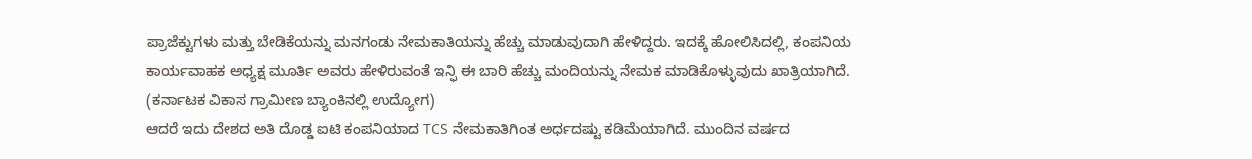ಪ್ರಾಜೆಕ್ಟುಗಳು ಮತ್ತು ಬೇಡಿಕೆಯನ್ನು ಮನಗಂಡು ನೇಮಕಾತಿಯನ್ನು ಹೆಚ್ಚು ಮಾಡುವುದಾಗಿ ಹೇಳಿದ್ದರು. ಇದಕ್ಕೆ ಹೋಲಿಸಿದಲ್ಲಿ, ಕಂಪನಿಯ ಕಾರ್ಯವಾಹಕ ಅಧ್ಯಕ್ಷ ಮೂರ್ತಿ ಅವರು ಹೇಳಿರುವಂತೆ ಇನ್ಫಿ ಈ ಬಾರಿ ಹೆಚ್ಚು ಮಂದಿಯನ್ನು ನೇಮಕ ಮಾಡಿಕೊಳ್ಳುವುದು ಖಾತ್ರಿಯಾಗಿದೆ. (ಕರ್ನಾಟಕ ವಿಕಾಸ ಗ್ರಾಮೀಣ ಬ್ಯಾಂಕಿನಲ್ಲಿ ಉದ್ಯೋಗ)
ಆದರೆ ಇದು ದೇಶದ ಅತಿ ದೊಡ್ಡ ಐಟಿ ಕಂಪನಿಯಾದ TCS ನೇಮಕಾತಿಗಿಂತ ಅರ್ಧದಷ್ಟು ಕಡಿಮೆಯಾಗಿದೆ. ಮುಂದಿನ ವರ್ಷದ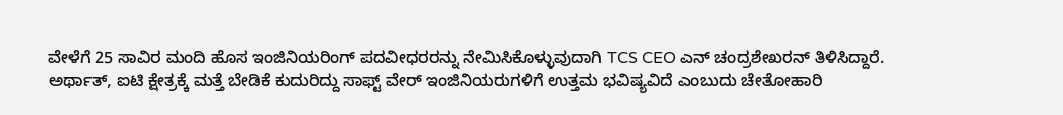ವೇಳೆಗೆ 25 ಸಾವಿರ ಮಂದಿ ಹೊಸ ಇಂಜಿನಿಯರಿಂಗ್ ಪದವೀಧರರನ್ನು ನೇಮಿಸಿಕೊಳ್ಳುವುದಾಗಿ TCS CEO ಎನ್ ಚಂದ್ರಶೇಖರನ್ ತಿಳಿಸಿದ್ದಾರೆ.
ಅರ್ಥಾತ್, ಐಟಿ ಕ್ಷೇತ್ರಕ್ಕೆ ಮತ್ತೆ ಬೇಡಿಕೆ ಕುದುರಿದ್ದು ಸಾಫ್ಟ್ ವೇರ್ ಇಂಜಿನಿಯರುಗಳಿಗೆ ಉತ್ತಮ ಭವಿಷ್ಯವಿದೆ ಎಂಬುದು ಚೇತೋಹಾರಿ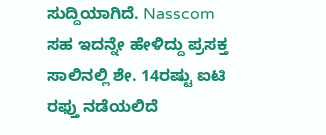ಸುದ್ದಿಯಾಗಿದೆ. Nasscom ಸಹ ಇದನ್ನೇ ಹೇಳಿದ್ದು ಪ್ರಸಕ್ತ ಸಾಲಿನಲ್ಲಿ ಶೇ. 14ರಷ್ಟು ಐಟಿ ರಫ್ತು ನಡೆಯಲಿದೆ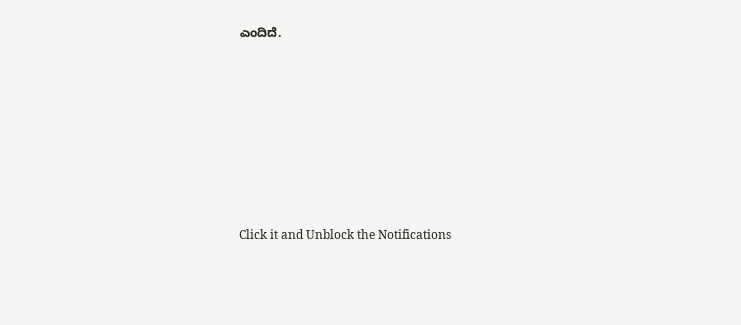ಎಂದಿದೆ.












Click it and Unblock the Notifications